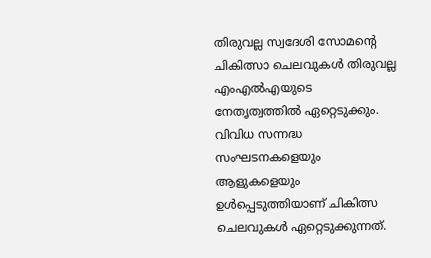തിരുവല്ല സ്വദേശി സോമൻ്റെ ചികിത്സാ ചെലവുകൾ തിരുവല്ല എംഎൽഎയുടെ നേതൃത്വത്തിൽ ഏറ്റെടുക്കും. വിവിധ സന്നദ്ധ സംഘടനകളെയും ആളുകളെയും ഉൾപ്പെടുത്തിയാണ് ചികിത്സ ചെലവുകൾ ഏറ്റെടുക്കുന്നത്.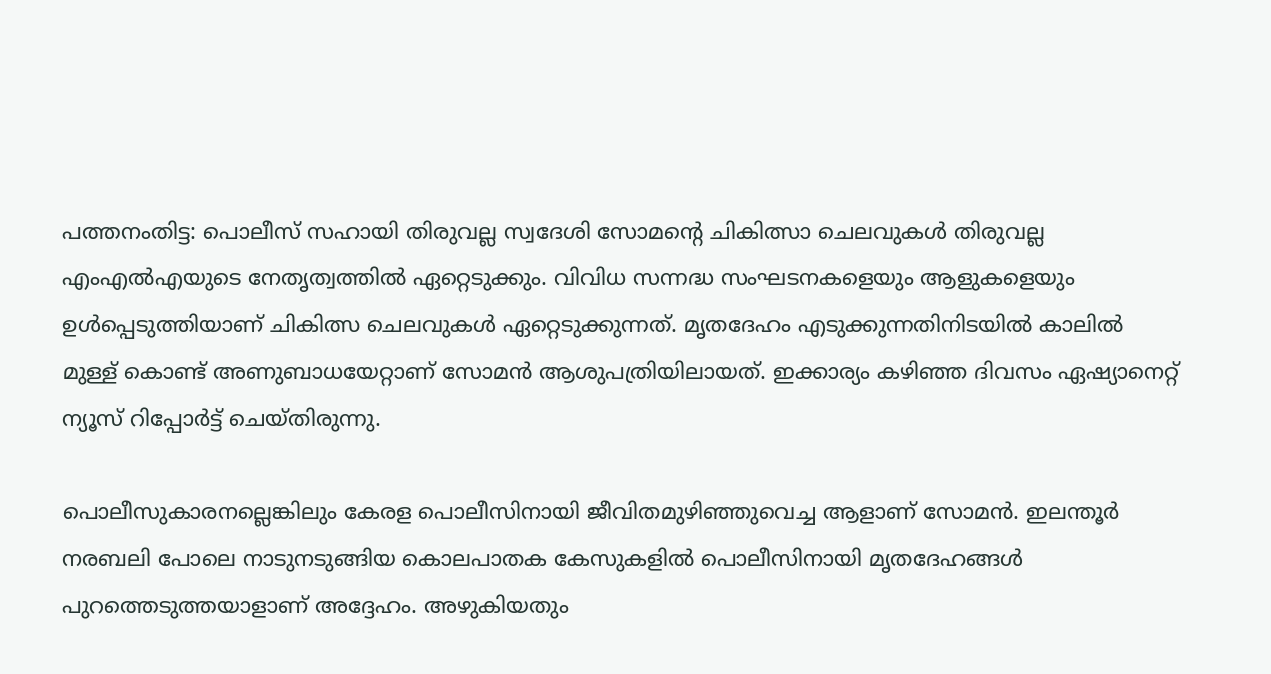പത്തനംതിട്ട: പൊലീസ് സഹായി തിരുവല്ല സ്വദേശി സോമൻ്റെ ചികിത്സാ ചെലവുകൾ തിരുവല്ല എംഎൽഎയുടെ നേതൃത്വത്തിൽ ഏറ്റെടുക്കും. വിവിധ സന്നദ്ധ സംഘടനകളെയും ആളുകളെയും ഉൾപ്പെടുത്തിയാണ് ചികിത്സ ചെലവുകൾ ഏറ്റെടുക്കുന്നത്. മൃതദേഹം എടുക്കുന്നതിനിടയിൽ കാലിൽ മുള്ള് കൊണ്ട് അണുബാധയേറ്റാണ് സോമൻ ആശുപത്രിയിലായത്. ഇക്കാര്യം കഴിഞ്ഞ ദിവസം ഏഷ്യാനെറ്റ് ന്യൂസ് റിപ്പോർട്ട് ചെയ്തിരുന്നു.

പൊലീസുകാരനല്ലെങ്കിലും കേരള പൊലീസിനായി ജീവിതമുഴിഞ്ഞുവെച്ച ആളാണ് സോമൻ. ഇലന്തൂർ നരബലി പോലെ നാടുനടുങ്ങിയ കൊലപാതക കേസുകളിൽ പൊലീസിനായി മൃതദേഹങ്ങൾ പുറത്തെടുത്തയാളാണ് അദ്ദേഹം. അഴുകിയതും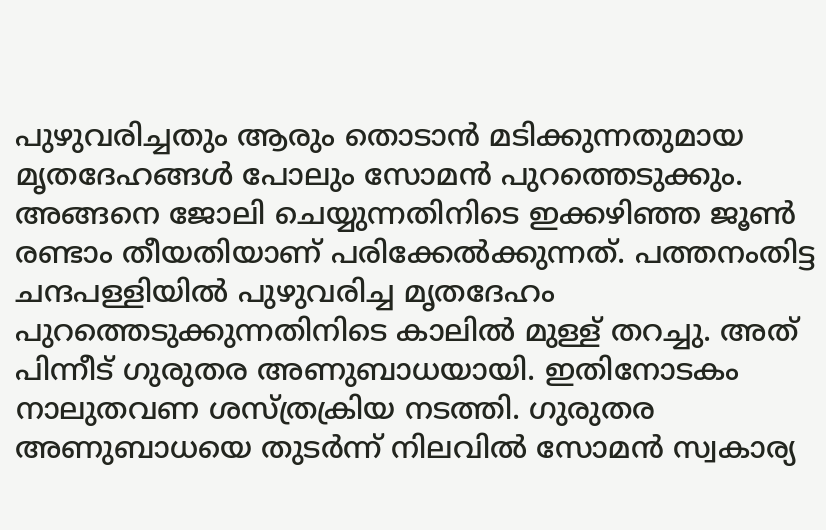പുഴുവരിച്ചതും ആരും തൊടാൻ മടിക്കുന്നതുമായ മൃതദേഹങ്ങൾ പോലും സോമൻ പുറത്തെടുക്കും. അങ്ങനെ ജോലി ചെയ്യുന്നതിനിടെ ഇക്കഴിഞ്ഞ ജൂൺ രണ്ടാം തീയതിയാണ് പരിക്കേൽക്കുന്നത്. പത്തനംതിട്ട ചന്ദപള്ളിയിൽ പുഴുവരിച്ച മൃതദേഹം പുറത്തെടുക്കുന്നതിനിടെ കാലിൽ മുള്ള് തറച്ചു. അത് പിന്നീട് ഗുരുതര അണുബാധയായി. ഇതിനോടകം നാലുതവണ ശസ്ത്രക്രിയ നടത്തി. ഗുരുതര അണുബാധയെ തുടർന്ന് നിലവിൽ സോമൻ സ്വകാര്യ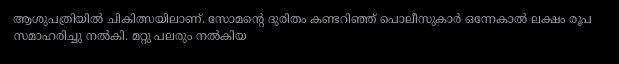ആശുപത്രിയിൽ ചികിത്സയിലാണ്. സോമന്‍റെ ദുരിതം കണ്ടറിഞ്ഞ് പൊലീസുകാർ ഒന്നേകാൽ ലക്ഷം രൂപ സമാഹരിച്ചു നൽകി. മറ്റു പലരും നൽകിയ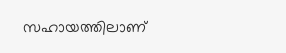സഹായത്തിലാണ്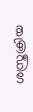ശസ്ത്രക്രിയ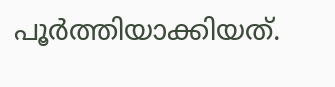പൂർത്തിയാക്കിയത്.